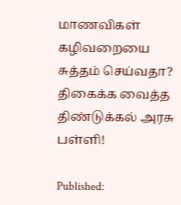மாணவிகள் கழிவறையை சுத்தம் செய்வதா? திகைக்க வைத்த திண்டுக்கல் அரசு பள்ளி!

Published: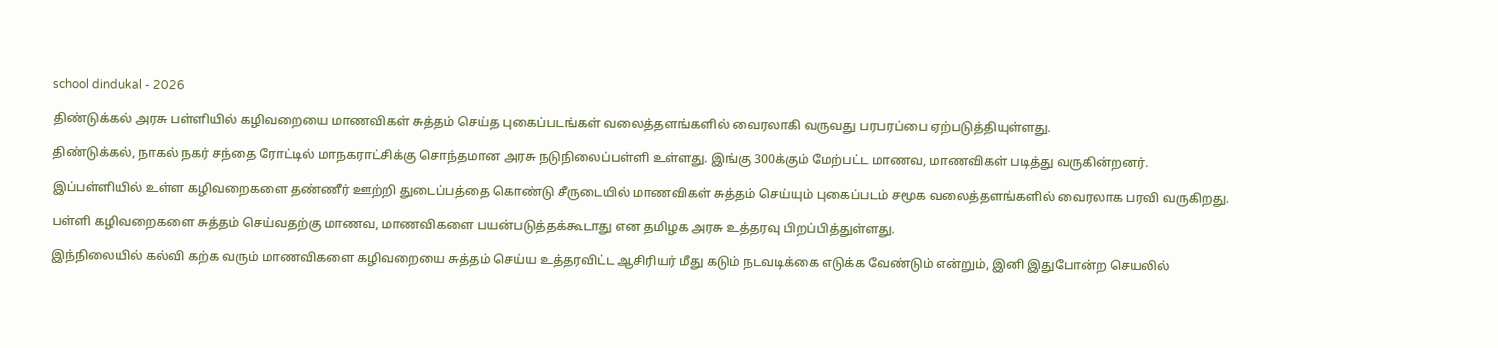school dindukal - 2026

திண்டுக்கல் அரசு பள்ளியில் கழிவறையை மாணவிகள் சுத்தம் செய்த புகைப்படங்கள் வலைத்தளங்களில் வைரலாகி வருவது பரபரப்பை ஏற்படுத்தியுள்ளது.

திண்டுக்கல், நாகல் நகர் சந்தை ரோட்டில் மாநகராட்சிக்கு சொந்தமான அரசு நடுநிலைப்பள்ளி உள்ளது. இங்கு 300க்கும் மேற்பட்ட மாணவ, மாணவிகள் படித்து வருகின்றனர்.

இப்பள்ளியில் உள்ள கழிவறைகளை தண்ணீர் ஊற்றி துடைப்பத்தை கொண்டு சீருடையில் மாணவிகள் சுத்தம் செய்யும் புகைப்படம் சமூக வலைத்தளங்களில் வைரலாக பரவி வருகிறது.

பள்ளி கழிவறைகளை சுத்தம் செய்வதற்கு மாணவ, மாணவிகளை பயன்படுத்தக்கூடாது என தமிழக அரசு உத்தரவு பிறப்பித்துள்ளது.

இந்நிலையில் கல்வி கற்க வரும் மாணவிகளை கழிவறையை சுத்தம் செய்ய உத்தரவிட்ட ஆசிரியர் மீது கடும் நடவடிக்கை எடுக்க வேண்டும் என்றும், இனி இதுபோன்ற செயலில்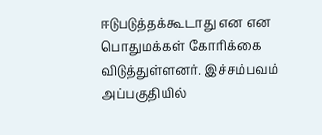ஈடுபடுத்தக்கூடாது என என பொதுமக்கள் கோரிக்கை விடுத்துள்ளனர். இச்சம்பவம் அப்பகுதியில்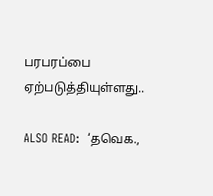பரபரப்பை ஏற்படுத்தியுள்ளது..

ALSO READ:  ‘தவெக.,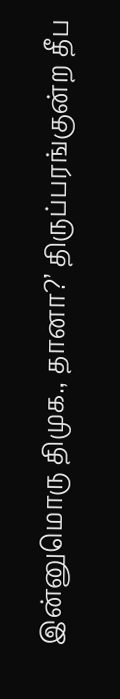இன்னுமொரு திமுக., தானா?’ திருப்பரங்குன்ற தீப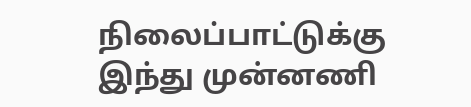நிலைப்பாட்டுக்கு இந்து முன்னணி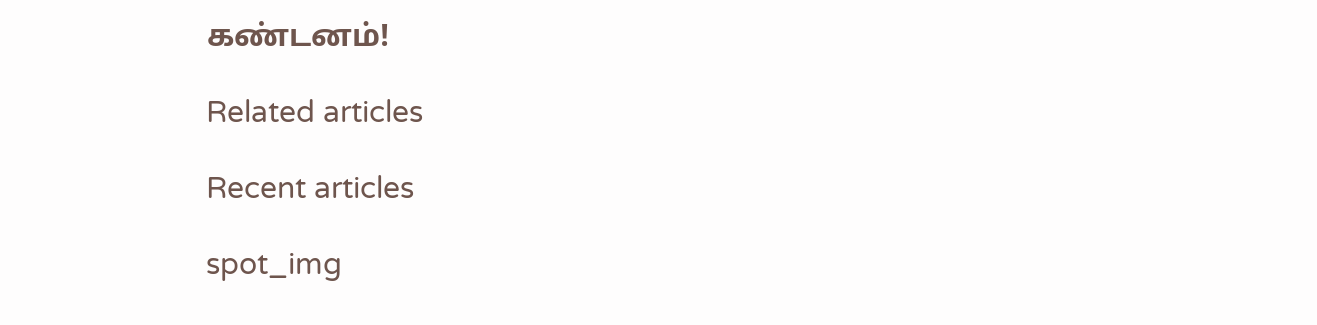கண்டனம்!

Related articles

Recent articles

spot_img